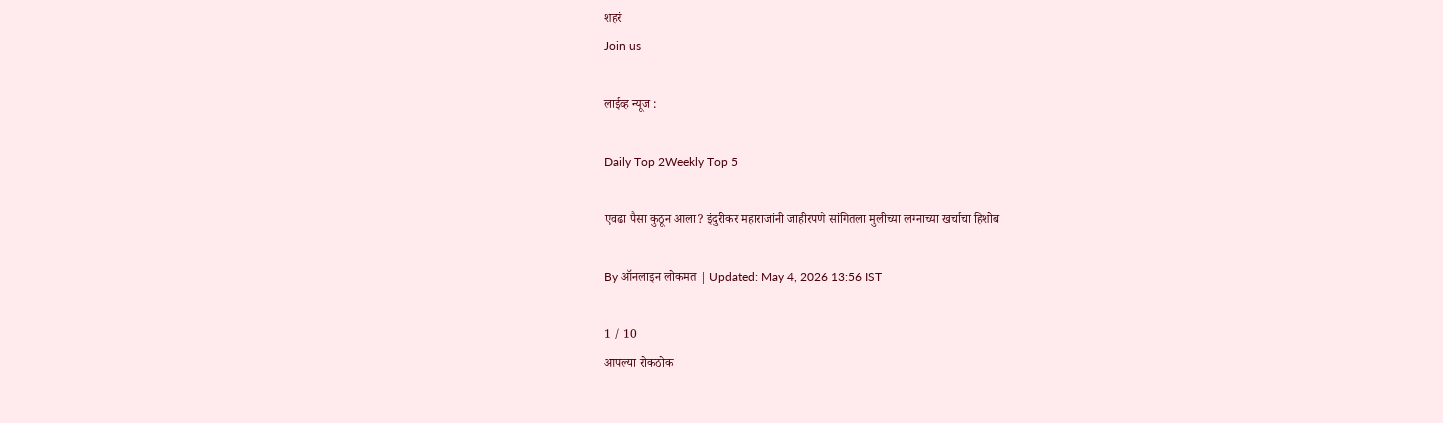शहरं
Join us

लाईव्ह न्यूज :

Daily Top 2Weekly Top 5

एवढा पैसा कुठून आला? इंदुरीकर महाराजांनी जाहीरपणे सांगितला मुलीच्या लग्नाच्या खर्चाचा हिशोब

By ऑनलाइन लोकमत | Updated: May 4, 2026 13:56 IST

1 / 10
आपल्या रोकठोक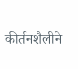कीर्तनशैलीने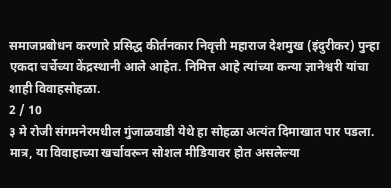समाजप्रबोधन करणारे प्रसिद्ध कीर्तनकार निवृत्ती महाराज देशमुख (इंदुरीकर) पुन्हा एकदा चर्चेच्या केंद्रस्थानी आले आहेत. निमित्त आहे त्यांच्या कन्या ज्ञानेश्वरी यांचा शाही विवाहसोहळा.
2 / 10
३ मे रोजी संगमनेरमधील गुंजाळवाडी येथे हा सोहळा अत्यंत दिमाखात पार पडला. मात्र, या विवाहाच्या खर्चावरून सोशल मीडियावर होत असलेल्या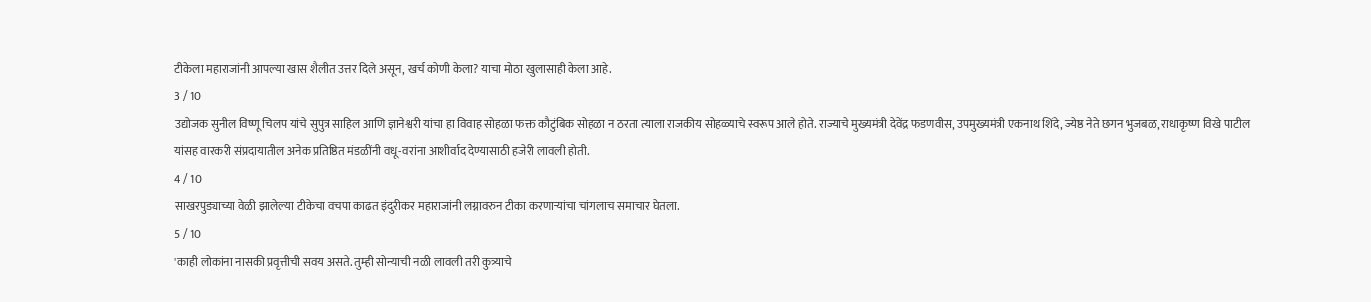टीकेला महाराजांनी आपल्या खास शैलीत उत्तर दिले असून, खर्च कोणी केला? याचा मोठा खुलासाही केला आहे.
3 / 10
उद्योजक सुनील विष्णू चिलप यांचे सुपुत्र साहिल आणि ज्ञानेश्वरी यांचा हा विवाह सोहळा फक्त कौटुंबिक सोहळा न ठरता त्याला राजकीय सोहळ्याचे स्वरूप आले होते. राज्याचे मुख्यमंत्री देवेंद्र फडणवीस, उपमुख्यमंत्री एकनाथ शिंदे, ज्येष्ठ नेते छगन भुजबळ, राधाकृष्ण विखे पाटील यांसह वारकरी संप्रदायातील अनेक प्रतिष्ठित मंडळींनी वधू-वरांना आशीर्वाद देण्यासाठी हजेरी लावली होती.
4 / 10
साखरपुड्याच्या वेळी झालेल्या टीकेचा वचपा काढत इंदुरीकर महाराजांनी लग्नावरुन टीका करणाऱ्यांचा चांगलाच समाचार घेतला.
5 / 10
'काही लोकांना नासकी प्रवृत्तीची सवय असते. तुम्ही सोन्याची नळी लावली तरी कुत्र्याचे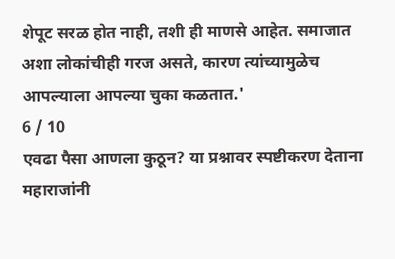शेपूट सरळ होत नाही, तशी ही माणसे आहेत. समाजात अशा लोकांचीही गरज असते, कारण त्यांच्यामुळेच आपल्याला आपल्या चुका कळतात.'
6 / 10
एवढा पैसा आणला कुठून? या प्रश्नावर स्पष्टीकरण देताना महाराजांनी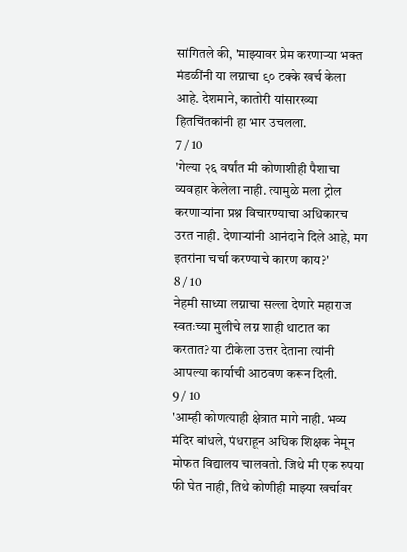सांगितले की, 'माझ्यावर प्रेम करणाऱ्या भक्त मंडळींनी या लग्नाचा ९० टक्के खर्च केला आहे. देशमाने, कातोरी यांसारख्या हितचिंतकांनी हा भार उचलला.
7 / 10
'गेल्या २६ वर्षांत मी कोणाशीही पैशाचा व्यवहार केलेला नाही. त्यामुळे मला ट्रोल करणाऱ्यांना प्रश्न विचारण्याचा अधिकारच उरत नाही. देणाऱ्यांनी आनंदाने दिले आहे, मग इतरांना चर्चा करण्याचे कारण काय?'
8 / 10
नेहमी साध्या लग्नाचा सल्ला देणारे महाराज स्वतःच्या मुलीचे लग्न शाही थाटात का करतात? या टीकेला उत्तर देताना त्यांनी आपल्या कार्याची आठवण करून दिली.
9 / 10
'आम्ही कोणत्याही क्षेत्रात मागे नाही. भव्य मंदिर बांधले, पंधराहून अधिक शिक्षक नेमून मोफत विद्यालय चालवतो. जिथे मी एक रुपया फी घेत नाही, तिथे कोणीही माझ्या खर्चावर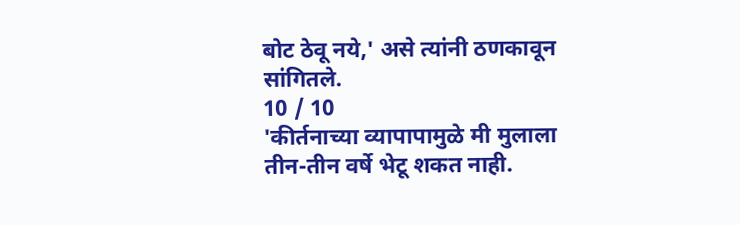बोट ठेवू नये,' असे त्यांनी ठणकावून सांगितले.
10 / 10
'कीर्तनाच्या व्यापापामुळे मी मुलाला तीन-तीन वर्षे भेटू शकत नाही.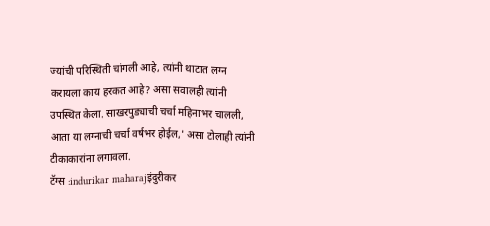ज्यांची परिस्थिती चांगली आहे, त्यांनी थाटात लग्न करायला काय हरकत आहे? असा सवालही त्यांनी उपस्थित केला. साखरपुड्याची चर्चा महिनाभर चालली, आता या लग्नाची चर्चा वर्षभर होईल,' असा टोलाही त्यांनी टीकाकारांना लगावला.
टॅग्स :indurikar maharajइंदुरीकर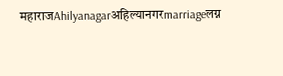महाराजAhilyanagarअहिल्यानगरmarriageलग्न